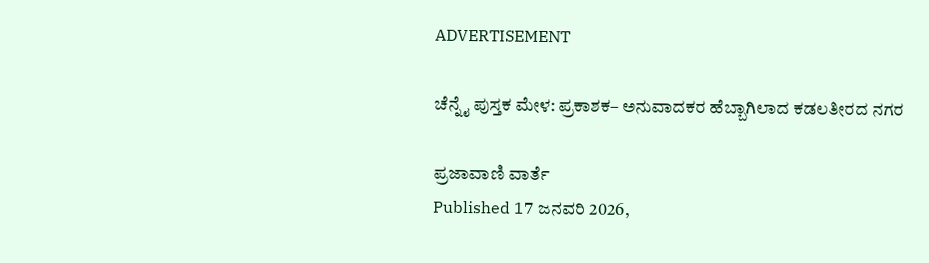ADVERTISEMENT

ಚೆನ್ನೈ ಪುಸ್ತಕ ಮೇಳ: ಪ್ರಕಾಶಕ– ಅನುವಾದಕರ ಹೆಬ್ಬಾಗಿಲಾದ ಕಡಲತೀರದ ನಗರ

ಪ್ರಜಾವಾಣಿ ವಾರ್ತೆ
Published 17 ಜನವರಿ 2026,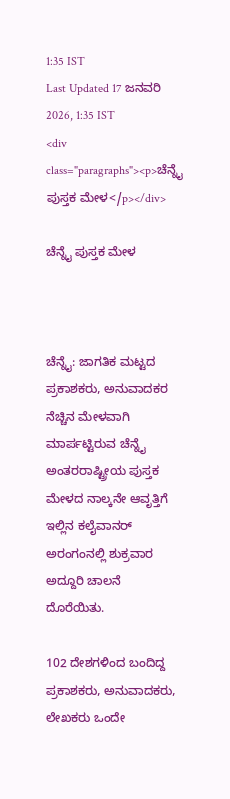1:35 IST
Last Updated 17 ಜನವರಿ 2026, 1:35 IST
<div class="paragraphs"><p>ಚೆನ್ನೈ ಪುಸ್ತಕ ಮೇಳ</p></div>

ಚೆನ್ನೈ ಪುಸ್ತಕ ಮೇಳ



ಚೆನ್ನೈ: ಜಾಗತಿಕ ಮಟ್ಟದ ಪ್ರಕಾಶಕರು, ಅನುವಾದಕರ ನೆಚ್ಚಿನ ಮೇಳವಾಗಿ ಮಾರ್ಪಟ್ಟಿರುವ ಚೆನ್ನೈ ಅಂತರರಾಷ್ಟ್ರೀಯ ಪುಸ್ತಕ ಮೇಳದ ನಾಲ್ಕನೇ ಆವೃತ್ತಿಗೆ ಇಲ್ಲಿನ ಕಲೈವಾನರ್ ಅರಂಗಂನಲ್ಲಿ ಶುಕ್ರವಾರ ಅದ್ದೂರಿ ಚಾಲನೆ ದೊರೆಯಿತು.

102 ದೇಶಗಳಿಂದ ಬಂದಿದ್ದ ಪ್ರಕಾಶಕರು, ಅನುವಾದಕರು, ಲೇಖಕರು ಒಂದೇ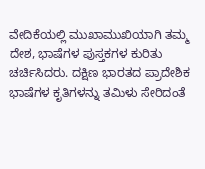ವೇದಿಕೆಯಲ್ಲಿ ಮುಖಾಮುಖಿಯಾಗಿ ತಮ್ಮ ದೇಶ, ಭಾಷೆಗಳ ಪುಸ್ತಕಗಳ ಕುರಿತು ಚರ್ಚಿಸಿದರು. ದಕ್ಷಿಣ ಭಾರತದ ಪ್ರಾದೇಶಿಕ ಭಾಷೆಗಳ ಕೃತಿಗಳ‌ನ್ನು ತಮಿಳು ಸೇರಿದಂತೆ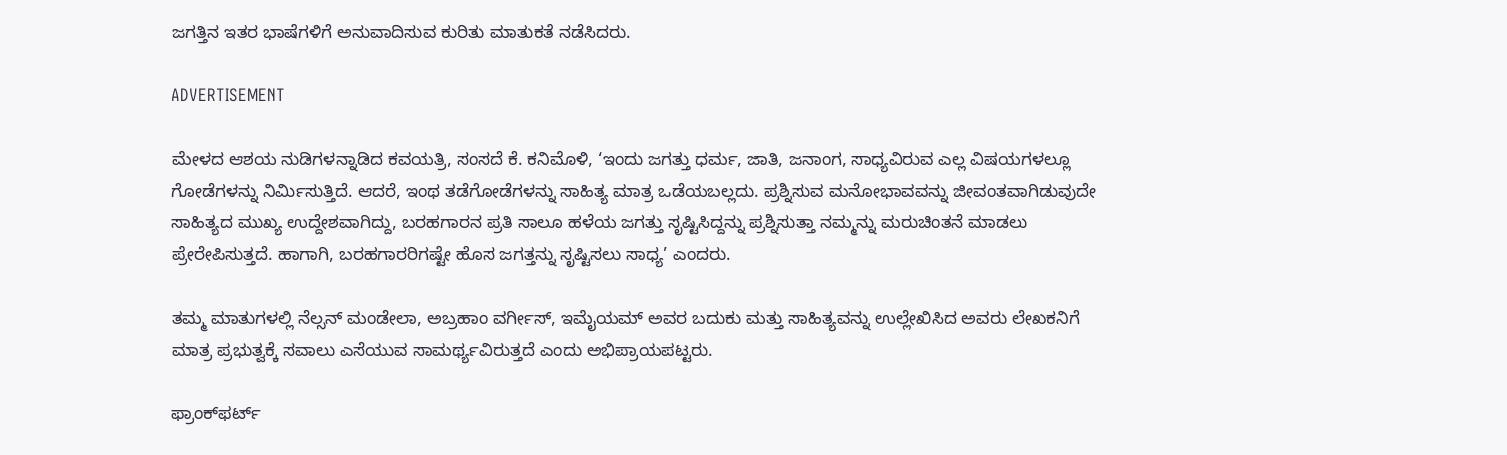ಜಗತ್ತಿನ ಇತರ ಭಾಷೆಗಳಿಗೆ ಅನುವಾದಿಸುವ ಕುರಿತು ಮಾತುಕತೆ ನಡೆಸಿದರು.

ADVERTISEMENT

ಮೇಳದ ಆಶಯ ನುಡಿಗಳನ್ನಾಡಿದ ಕವಯತ್ರಿ, ಸಂಸದೆ ಕೆ. ಕನಿಮೊಳಿ, ‘ಇಂದು ಜಗತ್ತು ಧರ್ಮ, ಜಾತಿ, ಜನಾಂಗ, ಸಾಧ್ಯವಿರುವ ಎಲ್ಲ ವಿಷಯಗಳಲ್ಲೂ ಗೋಡೆಗಳನ್ನು ನಿರ್ಮಿಸುತ್ತಿದೆ. ಆದರೆ, ಇಂಥ ತಡೆಗೋಡೆಗಳನ್ನು ಸಾಹಿತ್ಯ ಮಾತ್ರ ಒಡೆಯಬಲ್ಲದು. ಪ್ರಶ್ನಿಸುವ ಮನೋಭಾವವನ್ನು ಜೀವಂತವಾಗಿಡುವುದೇ ಸಾಹಿತ್ಯದ ಮುಖ್ಯ ಉದ್ದೇಶವಾಗಿದ್ದು, ಬರಹಗಾರನ ಪ್ರತಿ ಸಾಲೂ ಹಳೆಯ ಜಗತ್ತು ಸೃಷ್ಟಿಸಿದ್ದನ್ನು ಪ್ರಶ್ನಿಸುತ್ತಾ ನಮ್ಮನ್ನು ಮರುಚಿಂತನೆ ಮಾಡಲು ಪ್ರೇರೇಪಿಸುತ್ತದೆ. ಹಾಗಾಗಿ, ಬರಹಗಾರರಿಗಷ್ಟೇ ಹೊಸ ಜಗತ್ತನ್ನು ಸೃಷ್ಟಿಸಲು ಸಾಧ್ಯ’ ಎಂದರು.

ತಮ್ಮ ಮಾತುಗಳಲ್ಲಿ ನೆಲ್ಸನ್ ಮಂಡೇಲಾ, ಅಬ್ರಹಾಂ ವರ್ಗೀಸ್, ಇಮೈಯಮ್ ಅವರ ಬದುಕು ಮತ್ತು ಸಾಹಿತ್ಯವನ್ನು ಉಲ್ಲೇಖಿಸಿದ ಅವರು ಲೇಖಕನಿಗೆ ಮಾತ್ರ ಪ್ರಭುತ್ವಕ್ಕೆ ಸವಾಲು ಎಸೆಯುವ ಸಾಮರ್ಥ್ಯವಿರುತ್ತದೆ ಎಂದು ಅಭಿಪ್ರಾಯಪಟ್ಟರು.

ಫ್ರಾಂಕ್‌ಫರ್ಟ್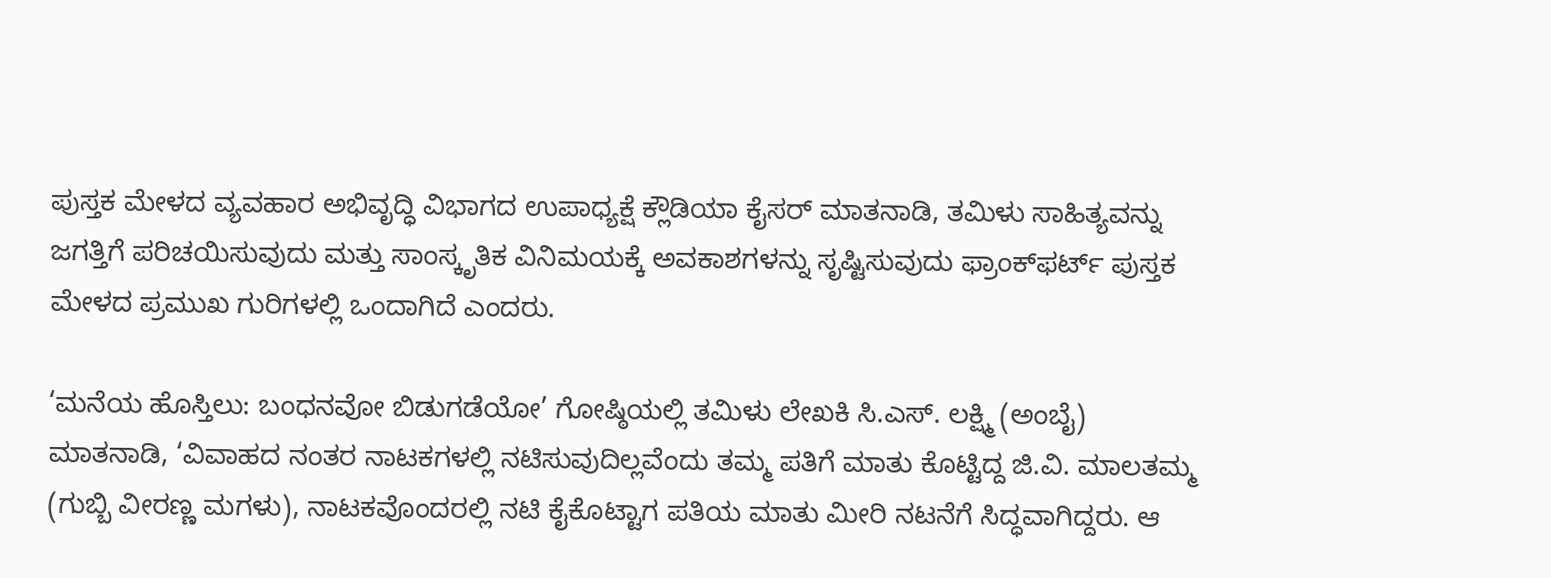ಪುಸ್ತಕ ಮೇಳದ ವ್ಯವಹಾರ ಅಭಿವೃದ್ಧಿ ವಿಭಾಗದ ಉಪಾಧ್ಯಕ್ಷೆ ಕ್ಲೌಡಿಯಾ ಕೈಸರ್ ಮಾತನಾಡಿ, ತಮಿಳು ಸಾಹಿತ್ಯವನ್ನು ಜಗತ್ತಿಗೆ ಪರಿಚಯಿಸುವುದು ಮತ್ತು ಸಾಂಸ್ಕೃತಿಕ ವಿನಿಮಯಕ್ಕೆ ಅವಕಾಶಗಳನ್ನು ಸೃಷ್ಟಿಸುವುದು ಫ್ರಾಂಕ್‌ಫರ್ಟ್ ಪುಸ್ತಕ ಮೇಳದ ಪ್ರಮುಖ ಗುರಿಗಳಲ್ಲಿ ಒಂದಾಗಿದೆ ಎಂದರು.

‘ಮನೆಯ ಹೊಸ್ತಿಲು: ಬಂಧನವೋ ಬಿಡುಗಡೆಯೋ’ ಗೋಷ್ಠಿಯಲ್ಲಿ ತಮಿಳು ಲೇಖಕಿ ಸಿ.ಎಸ್. ಲಕ್ಷ್ಮಿ (ಅಂಬೈ) ಮಾತನಾಡಿ, ‘ವಿವಾಹದ ನಂತರ ನಾಟಕಗಳಲ್ಲಿ ನಟಿಸುವುದಿಲ್ಲವೆಂದು ತಮ್ಮ ಪತಿಗೆ ಮಾತು ಕೊಟ್ಟಿದ್ದ ಜಿ.ವಿ. ಮಾಲತಮ್ಮ (ಗುಬ್ಬಿ ವೀರಣ್ಣ ಮಗಳು), ನಾಟಕವೊಂದರಲ್ಲಿ ನಟಿ ಕೈಕೊಟ್ಟಾಗ ಪತಿಯ ಮಾತು ಮೀರಿ ನಟನೆಗೆ ಸಿದ್ಧವಾಗಿದ್ದರು. ಆ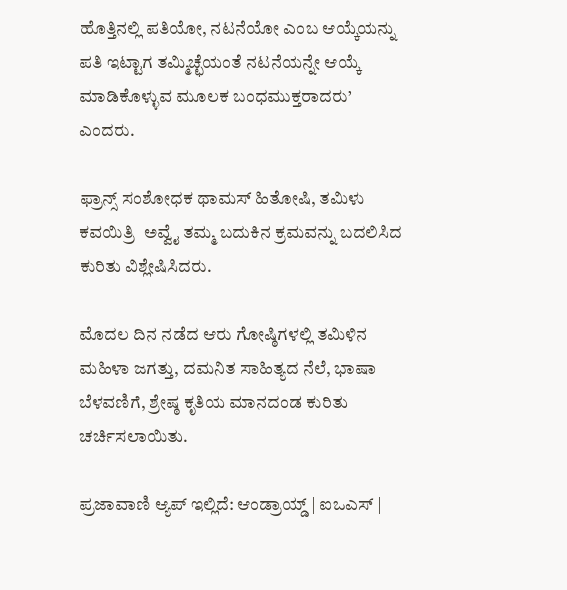ಹೊತ್ತಿನಲ್ಲಿ ಪತಿಯೋ, ನಟನೆಯೋ ಎಂಬ ಆಯ್ಕೆಯನ್ನು ಪತಿ ಇಟ್ಟಾಗ ತಮ್ಮಿಚ್ಛೆಯಂತೆ ನಟನೆಯನ್ನೇ ಆಯ್ಕೆ ಮಾಡಿಕೊಳ್ಳುವ ಮೂಲಕ ಬಂಧಮುಕ್ತರಾದರು’ ಎಂದರು.

ಫ್ರಾನ್ಸ್ ಸಂಶೋಧಕ ಥಾಮಸ್ ಹಿತೋಷಿ, ತಮಿಳು ಕವಯಿತ್ರಿ  ಅವ್ವೈ ತಮ್ಮ ಬದುಕಿನ ಕ್ರಮವನ್ನು ಬದಲಿಸಿದ ಕುರಿತು ವಿಶ್ಲೇಷಿಸಿದರು.

ಮೊದಲ ದಿನ ನಡೆದ ಆರು ಗೋಷ್ಠಿಗಳಲ್ಲಿ ತಮಿಳಿನ ಮಹಿಳಾ ಜಗತ್ತು, ದಮನಿತ ಸಾಹಿತ್ಯದ ನೆಲೆ, ಭಾಷಾ ಬೆಳವಣಿಗೆ, ಶ್ರೇಷ್ಠ ಕೃತಿಯ ಮಾನದಂಡ ಕುರಿತು ಚರ್ಚಿಸಲಾಯಿತು.

ಪ್ರಜಾವಾಣಿ ಆ್ಯಪ್ ಇಲ್ಲಿದೆ: ಆಂಡ್ರಾಯ್ಡ್ | ಐಒಎಸ್ |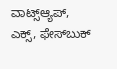ವಾಟ್ಸ್ಆ್ಯಪ್, ಎಕ್ಸ್, ಫೇಸ್‌ಬುಕ್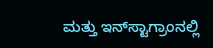ಮತ್ತು ಇನ್‌ಸ್ಟಾಗ್ರಾಂನಲ್ಲಿ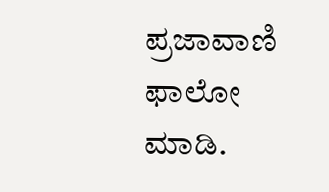ಪ್ರಜಾವಾಣಿ ಫಾಲೋ ಮಾಡಿ.